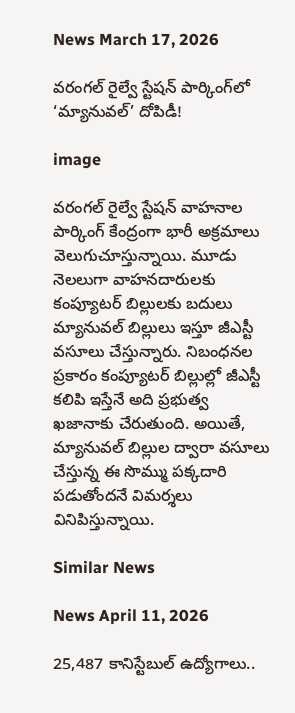News March 17, 2026

వరంగల్ రైల్వే స్టేషన్ పార్కింగ్‌లో ‘మ్యానువల్’ దోపిడీ!

image

వరంగల్ రైల్వే స్టేషన్ వాహనాల పార్కింగ్ కేంద్రంగా భారీ అక్రమాలు వెలుగుచూస్తున్నాయి. మూడు నెలలుగా వాహనదారులకు కంప్యూటర్ బిల్లులకు బదులు మ్యానువల్ బిల్లులు ఇస్తూ జీఎస్టీ వసూలు చేస్తున్నారు. నిబంధనల ప్రకారం కంప్యూటర్ బిల్లుల్లో జీఎస్టీ కలిపి ఇస్తేనే అది ప్రభుత్వ ఖజానాకు చేరుతుంది. అయితే, మ్యానువల్ బిల్లుల ద్వారా వసూలు చేస్తున్న ఈ సొమ్ము పక్కదారి పడుతోందనే విమర్శలు వినిపిస్తున్నాయి.

Similar News

News April 11, 2026

25,487 కానిస్టేబుల్ ఉద్యోగాలు..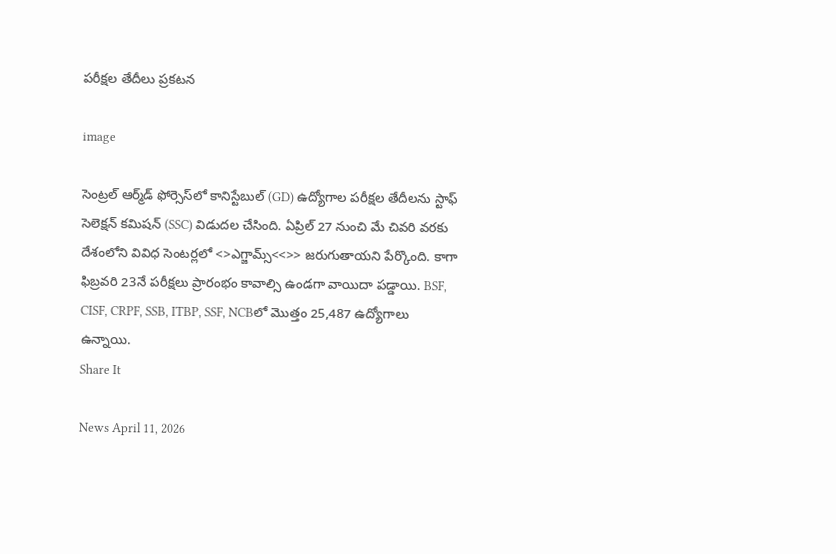పరీక్షల తేదీలు ప్రకటన

image

సెంట్రల్ ఆర్మ్‌డ్ ఫోర్సెస్‌లో కానిస్టేబుల్ (GD) ఉద్యోగాల పరీక్షల తేదీలను స్టాఫ్ సెలెక్షన్ కమిషన్ (SSC) విడుదల చేసింది. ఏప్రిల్ 27 నుంచి మే చివరి వరకు దేశంలోని వివిధ సెంటర్లలో <>ఎగ్జామ్స్<<>> జరుగుతాయని పేర్కొంది. కాగా ఫిబ్రవరి 23నే పరీక్షలు ప్రారంభం కావాల్సి ఉండగా వాయిదా పడ్డాయి. BSF, CISF, CRPF, SSB, ITBP, SSF, NCBలో మొత్తం 25,487 ఉద్యోగాలు ఉన్నాయి.
Share It

News April 11, 2026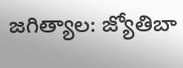జగిత్యాల: జ్యోతిబా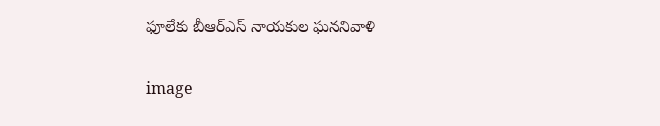ఫూలేకు బీఆర్‌ఎస్ నాయకుల ఘననివాళి

image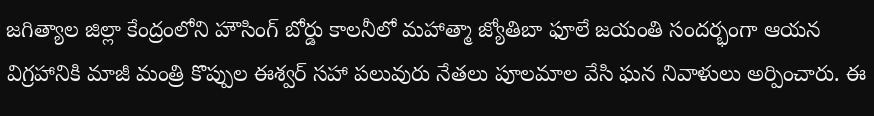జగిత్యాల జిల్లా కేంద్రంలోని హౌసింగ్ బోర్డు కాలనీలో మహాత్మా జ్యోతిబా ఫూలే జయంతి సందర్భంగా ఆయన విగ్రహానికి మాజీ మంత్రి కొప్పుల ఈశ్వర్ సహా పలువురు నేతలు పూలమాల వేసి ఘన నివాళులు అర్పించారు. ఈ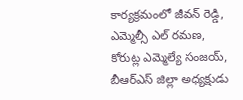కార్యక్రమంలో జీవన్ రెడ్డి, ఎమ్మెల్సీ ఎల్ రమణ, కోరుట్ల ఎమ్మెల్యే సంజయ్, బీఆర్‌ఎస్ జిల్లా అధ్యక్షుడు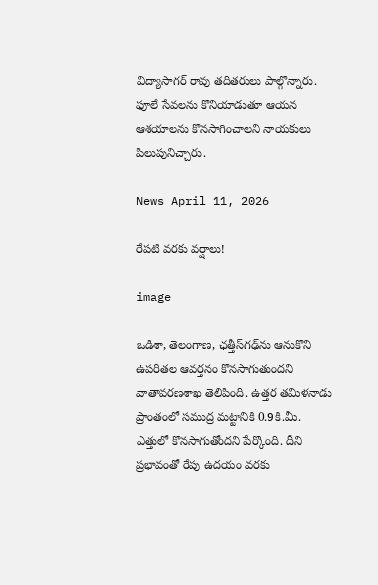విద్యాసాగర్ రావు తదితరులు పాల్గొన్నారు. ఫూలే సేవలను కొనియాడుతూ ఆయన ఆశయాలను కొనసాగించాలని నాయకులు పిలుపునిచ్చారు.

News April 11, 2026

రేపటి వరకు వర్షాలు!

image

ఒడిశా, తెలంగాణ, ఛత్తీస్‌గఢ్‌ను ఆనుకొని ఉపరితల ఆవర్తనం కొనసాగుతుందని వాతావరణశాఖ తెలిపింది. ఉత్తర తమిళనాడు ప్రాంతంలో సముద్ర మట్టానికి 0.9కి.మీ. ఎత్తులో కొనసాగుతోందని పేర్కొంది. దీని ప్రభావంతో రేపు ఉదయం వరకు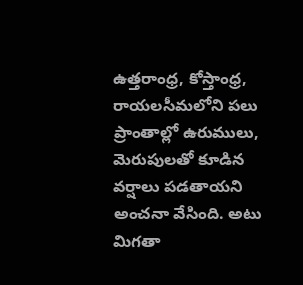ఉత్తరాంధ్ర, కోస్తాంధ్ర, రాయలసీమలోని పలు ప్రాంతాల్లో ఉరుములు, మెరుపులతో కూడిన వర్షాలు పడతాయని అంచనా వేసింది. అటు మిగతా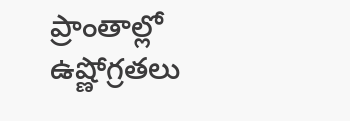ప్రాంతాల్లో ఉష్ణోగ్రతలు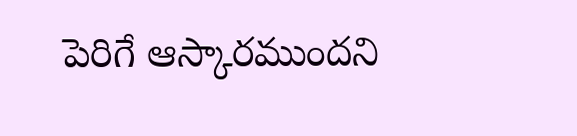పెరిగే ఆస్కారముందని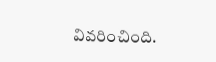వివరించింది.